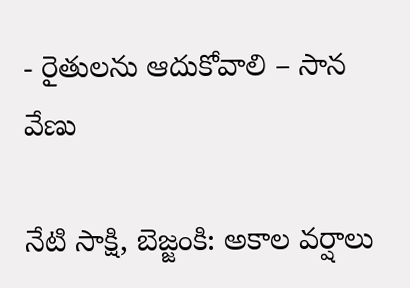- రైతులను ఆదుకోవాలి – సాన వేణు

నేటి సాక్షి, బెజ్జంకి: అకాల వర్షాలు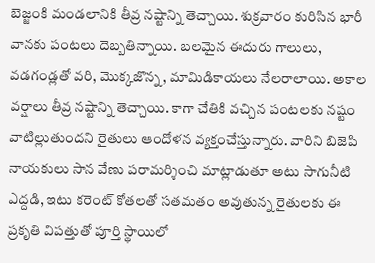బెజ్జంకి మండలానికి తీవ్ర నష్టాన్ని తెచ్చాయి. శుక్రవారం కురిసిన భారీ వానకు పంటలు దెబ్బతిన్నాయి. బలమైన ఈదురు గాలులు, వడగండ్లతో వరి, మొక్కజొన్న, మామిడికాయలు నేలరాలాయి. అకాల వర్షాలు తీవ్ర నష్టాన్ని తెచ్చాయి. కాగా చేతికి వచ్చిన పంటలకు నష్టం వాటిల్లుతుందని రైతులు ఆందోళన వ్యక్తంచేస్తున్నారు. వారిని బిజెపి నాయకులు సాన వేణు పరామర్శించి మాట్లాడుతూ అటు సాగునీటి ఎద్దడి, ఇటు కరెంట్ కోతలతో సతమతం అవుతున్న రైతులకు ఈ ప్రకృతి విపత్తుతో పూర్తి స్థాయిలో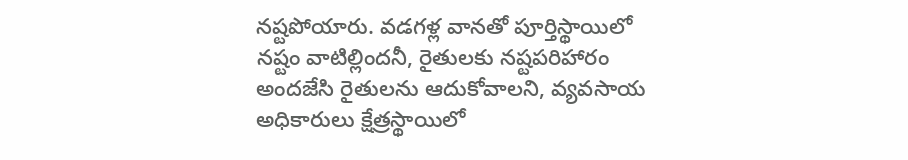నష్టపోయారు. వడగళ్ల వానతో పూర్తిస్థాయిలో నష్టం వాటిల్లిందనీ, రైతులకు నష్టపరిహారం అందజేసి రైతులను ఆదుకోవాలని, వ్యవసాయ అధికారులు క్షేత్రస్థాయిలో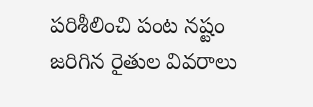పరిశీలించి పంట నష్టం జరిగిన రైతుల వివరాలు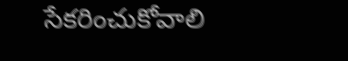సేకరించుకోవాలి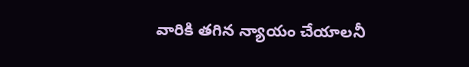వారికి తగిన న్యాయం చేయాలనీ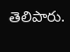తెలిపారు.